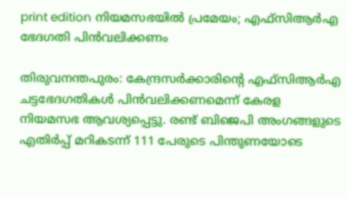print edition നിയമസഭയിൽ പ്രമേയം; എഫ്സിആർഎ ഭേദഗതി പിൻവലിക്കണം

തിരുവനന്തപുരം: കേന്ദ്രസർക്കാരിന്റെ എഫ്സിആർഎ ചട്ടഭേദഗതികൾ പിൻവലിക്കണമെന്ന് കേരള നിയമസഭ ആവശ്യപ്പെട്ടു. രണ്ട് ബിജെപി അംഗങ്ങളുടെ എതിർപ്പ് മറികടന്ന് 111 പേരുടെ പിന്തുണയോടെ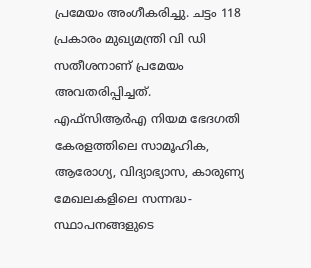പ്രമേയം അംഗീകരിച്ചു. ചട്ടം 118 പ്രകാരം മുഖ്യമന്ത്രി വി ഡി സതീശനാണ് പ്രമേയം അവതരിപ്പിച്ചത്.
എഫ്സിആർഎ നിയമ ഭേദഗതി കേരളത്തിലെ സാമൂഹിക, ആരോഗ്യ, വിദ്യാഭ്യാസ, കാരുണ്യ മേഖലകളിലെ സന്നദ്ധ-സ്ഥാപനങ്ങളുടെ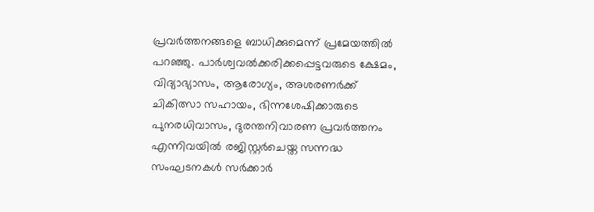പ്രവർത്തനങ്ങളെ ബാധിക്കുമെന്ന് പ്രമേയത്തിൽ പറഞ്ഞു. പാർശ്വവൽക്കരിക്കപ്പെട്ടവരുടെ ക്ഷേമം, വിദ്യാഭ്യാസം, ആരോഗ്യം, അശരണർക്ക് ചികിത്സാ സഹായം, ഭിന്നശേഷിക്കാരുടെ പുനരധിവാസം, ദുരന്തനിവാരണ പ്രവർത്തനം എന്നിവയിൽ രജിസ്റ്റർചെയ്ത സന്നദ്ധ സംഘടനകൾ സർക്കാർ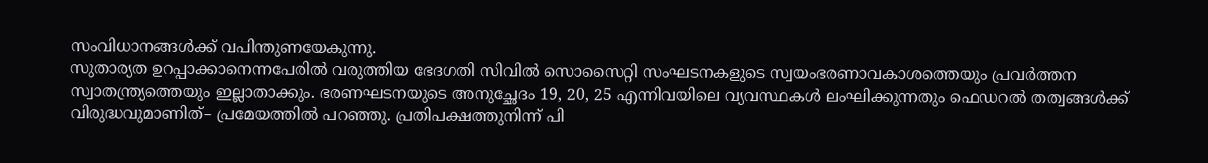സംവിധാനങ്ങൾക്ക് വപിന്തുണയേകുന്നു.
സുതാര്യത ഉറപ്പാക്കാനെന്നപേരിൽ വരുത്തിയ ഭേദഗതി സിവിൽ സൊസൈറ്റി സംഘടനകളുടെ സ്വയംഭരണാവകാശത്തെയും പ്രവർത്തന സ്വാതന്ത്ര്യത്തെയും ഇല്ലാതാക്കും. ഭരണഘടനയുടെ അനുച്ഛേദം 19, 20, 25 എന്നിവയിലെ വ്യവസ്ഥകൾ ലംഘിക്കുന്നതും ഫെഡറൽ തത്വങ്ങൾക്ക് വിരുദ്ധവുമാണിത്– പ്രമേയത്തിൽ പറഞ്ഞു. പ്രതിപക്ഷത്തുനിന്ന് പി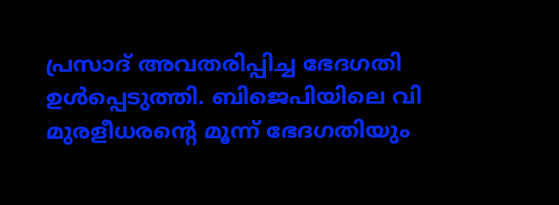പ്രസാദ് അവതരിപ്പിച്ച ഭേദഗതി ഉൾപ്പെടുത്തി. ബിജെപിയിലെ വി മുരളീധരന്റെ മൂന്ന് ഭേദഗതിയും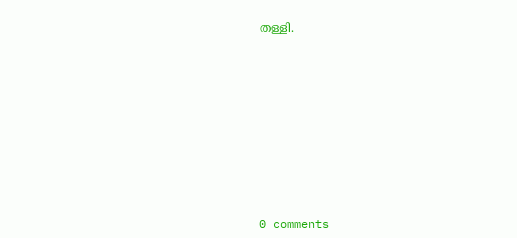തള്ളി.











0 comments